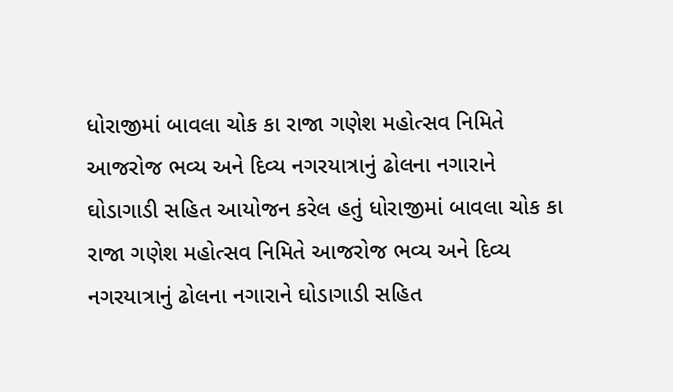ધોરાજીમાં બાવલા ચોક કા રાજા ગણેશ મહોત્સવ નિમિતે આજરોજ ભવ્ય અને દિવ્ય નગરયાત્રાનું ઢોલના નગારાને ઘોડાગાડી સહિત આયોજન કરેલ હતું ધોરાજીમાં બાવલા ચોક કા રાજા ગણેશ મહોત્સવ નિમિતે આજરોજ ભવ્ય અને દિવ્ય નગરયાત્રાનું ઢોલના નગારાને ઘોડાગાડી સહિત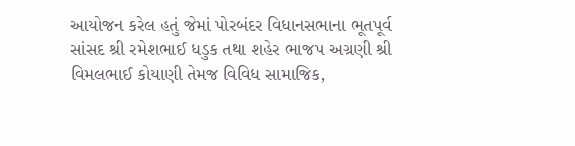આયોજન કરેલ હતું જેમાં પોરબંદર વિધાનસભાના ભૂતપૂર્વ સાંસદ શ્રી રમેશભાઈ ધડુક તથા શહેર ભાજપ અગ્રણી શ્રી વિમલભાઈ કોયાણી તેમજ વિવિધ સામાજિક,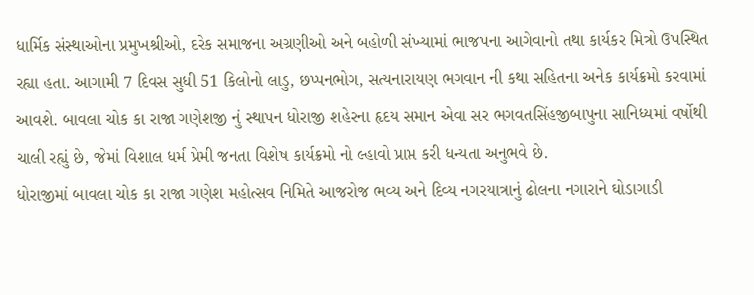ધાર્મિક સંસ્થાઓના પ્રમુખશ્રીઓ, દરેક સમાજના અગ્રણીઓ અને બહોળી સંખ્યામાં ભાજપના આગેવાનો તથા કાર્યકર મિત્રો ઉપસ્થિત રહ્યા હતા. આગામી 7 દિવસ સુધી 51 કિલોનો લાડુ, છપ્પનભોગ, સત્યનારાયણ ભગવાન ની કથા સહિતના અનેક કાર્યક્રમો કરવામાં આવશે. બાવલા ચોક કા રાજા ગણેશજી નું સ્થાપન ધોરાજી શહેરના હૃદય સમાન એવા સર ભગવતસિંહજીબાપુના સાનિધ્યમાં વર્ષોથી ચાલી રહ્યું છે, જેમાં વિશાલ ધર્મ પ્રેમી જનતા વિશેષ કાર્યક્રમો નો લ્હાવો પ્રાપ્ત કરી ધન્યતા અનુભવે છે.
ધોરાજીમાં બાવલા ચોક કા રાજા ગણેશ મહોત્સવ નિમિતે આજરોજ ભવ્ય અને દિવ્ય નગરયાત્રાનું ઢોલના નગારાને ઘોડાગાડી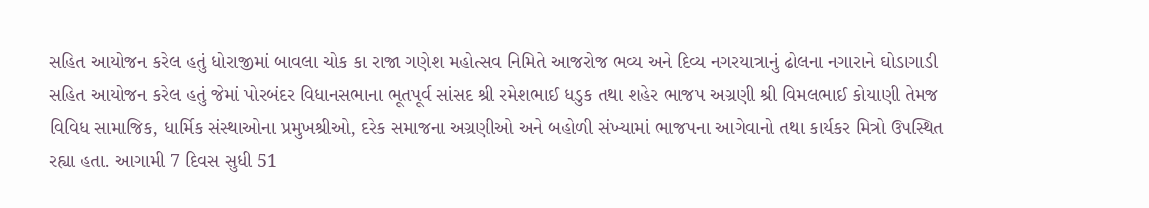સહિત આયોજન કરેલ હતું ધોરાજીમાં બાવલા ચોક કા રાજા ગણેશ મહોત્સવ નિમિતે આજરોજ ભવ્ય અને દિવ્ય નગરયાત્રાનું ઢોલના નગારાને ઘોડાગાડી સહિત આયોજન કરેલ હતું જેમાં પોરબંદર વિધાનસભાના ભૂતપૂર્વ સાંસદ શ્રી રમેશભાઈ ધડુક તથા શહેર ભાજપ અગ્રણી શ્રી વિમલભાઈ કોયાણી તેમજ વિવિધ સામાજિક, ધાર્મિક સંસ્થાઓના પ્રમુખશ્રીઓ, દરેક સમાજના અગ્રણીઓ અને બહોળી સંખ્યામાં ભાજપના આગેવાનો તથા કાર્યકર મિત્રો ઉપસ્થિત રહ્યા હતા. આગામી 7 દિવસ સુધી 51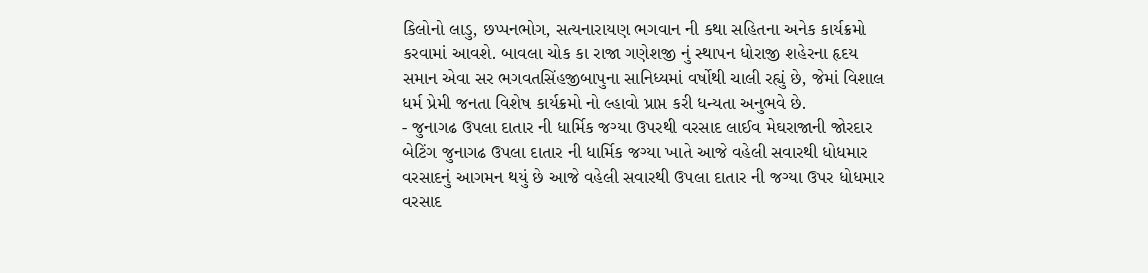કિલોનો લાડુ, છપ્પનભોગ, સત્યનારાયણ ભગવાન ની કથા સહિતના અનેક કાર્યક્રમો કરવામાં આવશે. બાવલા ચોક કા રાજા ગણેશજી નું સ્થાપન ધોરાજી શહેરના હૃદય સમાન એવા સર ભગવતસિંહજીબાપુના સાનિધ્યમાં વર્ષોથી ચાલી રહ્યું છે, જેમાં વિશાલ ધર્મ પ્રેમી જનતા વિશેષ કાર્યક્રમો નો લ્હાવો પ્રાપ્ત કરી ધન્યતા અનુભવે છે.
- જુનાગઢ ઉપલા દાતાર ની ધાર્મિક જગ્યા ઉપરથી વરસાદ લાઈવ મેઘરાજાની જોરદાર બેટિંગ જુનાગઢ ઉપલા દાતાર ની ધાર્મિક જગ્યા ખાતે આજે વહેલી સવારથી ધોધમાર વરસાદનું આગમન થયું છે આજે વહેલી સવારથી ઉપલા દાતાર ની જગ્યા ઉપર ધોધમાર વરસાદ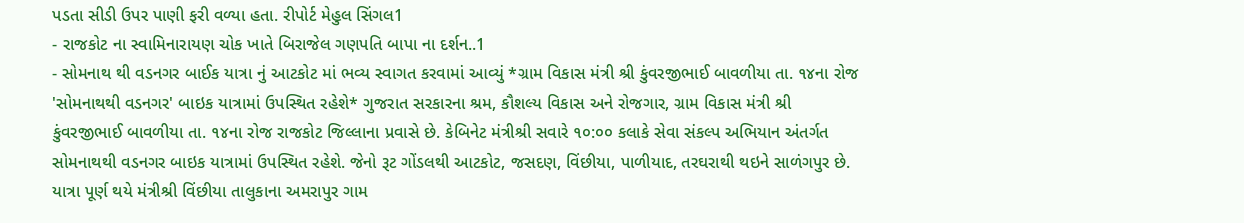પડતા સીડી ઉપર પાણી ફરી વળ્યા હતા. રીપોર્ટ મેહુલ સિંગલ1
- રાજકોટ ના સ્વામિનારાયણ ચોક ખાતે બિરાજેલ ગણપતિ બાપા ના દર્શન..1
- સોમનાથ થી વડનગર બાઈક યાત્રા નું આટકોટ માં ભવ્ય સ્વાગત કરવામાં આવ્યું *ગ્રામ વિકાસ મંત્રી શ્રી કુંવરજીભાઈ બાવળીયા તા. ૧૪ના રોજ 'સોમનાથથી વડનગર' બાઇક યાત્રામાં ઉપસ્થિત રહેશે* ગુજરાત સરકારના શ્રમ, કૌશલ્ય વિકાસ અને રોજગાર, ગ્રામ વિકાસ મંત્રી શ્રી કુંવરજીભાઈ બાવળીયા તા. ૧૪ના રોજ રાજકોટ જિલ્લાના પ્રવાસે છે. કેબિનેટ મંત્રીશ્રી સવારે ૧૦:૦૦ કલાકે સેવા સંકલ્પ અભિયાન અંતર્ગત સોમનાથથી વડનગર બાઇક યાત્રામાં ઉપસ્થિત રહેશે. જેનો રૂટ ગોંડલથી આટકોટ, જસદણ, વિંછીયા, પાળીયાદ, તરઘરાથી થઇને સાળંગપુર છે. યાત્રા પૂર્ણ થયે મંત્રીશ્રી વિંછીયા તાલુકાના અમરાપુર ગામ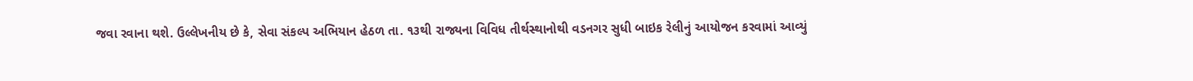જવા રવાના થશે. ઉલ્લેખનીય છે કે, સેવા સંકલ્પ અભિયાન હેઠળ તા. ૧૩થી રાજ્યના વિવિધ તીર્થસ્થાનોથી વડનગર સુધી બાઇક રેલીનું આયોજન કરવામાં આવ્યું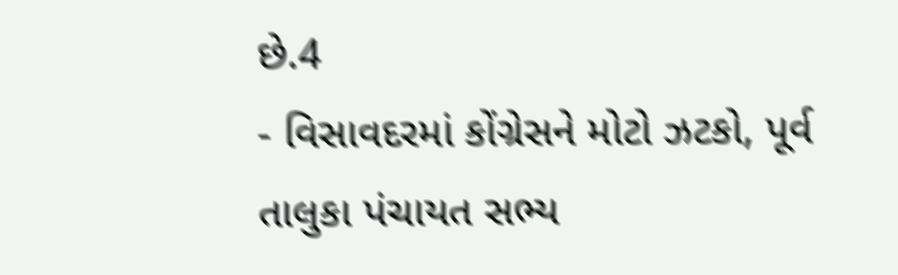છે.4
- વિસાવદરમાં કોંગ્રેસને મોટો ઝટકો, પૂર્વ તાલુકા પંચાયત સભ્ય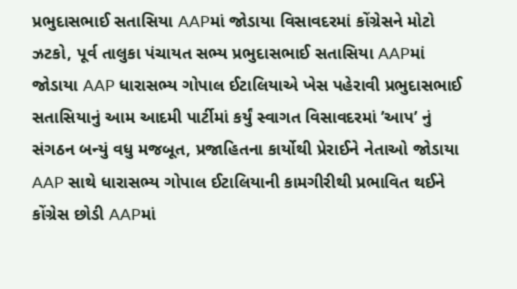પ્રભુદાસભાઈ સતાસિયા AAPમાં જોડાયા વિસાવદરમાં કોંગ્રેસને મોટો ઝટકો, પૂર્વ તાલુકા પંચાયત સભ્ય પ્રભુદાસભાઈ સતાસિયા AAPમાં જોડાયા AAP ધારાસભ્ય ગોપાલ ઈટાલિયાએ ખેસ પહેરાવી પ્રભુદાસભાઈ સતાસિયાનું આમ આદમી પાર્ટીમાં કર્યું સ્વાગત વિસાવદરમાં ’આપ’ નું સંગઠન બન્યું વધુ મજબૂત, પ્રજાહિતના કાર્યોથી પ્રેરાઈને નેતાઓ જોડાયા AAP સાથે ધારાસભ્ય ગોપાલ ઈટાલિયાની કામગીરીથી પ્રભાવિત થઈને કોંગ્રેસ છોડી AAPમાં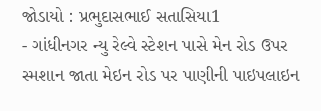જોડાયો : પ્રભુદાસભાઈ સતાસિયા1
- ગાંધીનગર ન્યુ રેલ્વે સ્ટેશન પાસે મેન રોડ ઉપર સ્મશાન જાતા મેઇન રોડ પર પાણીની પાઇપલાઇન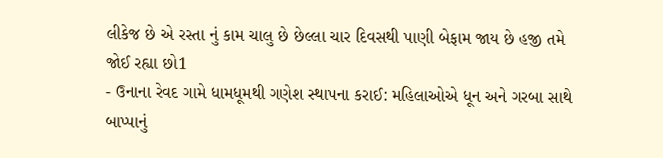લીકેજ છે એ રસ્તા નું કામ ચાલુ છે છેલ્લા ચાર દિવસથી પાણી બેફામ જાય છે હજી તમે જોઈ રહ્યા છો1
- ઉનાના રેવદ ગામે ધામધૂમથી ગણેશ સ્થાપના કરાઈ: મહિલાઓએ ધૂન અને ગરબા સાથે બાપ્પાનું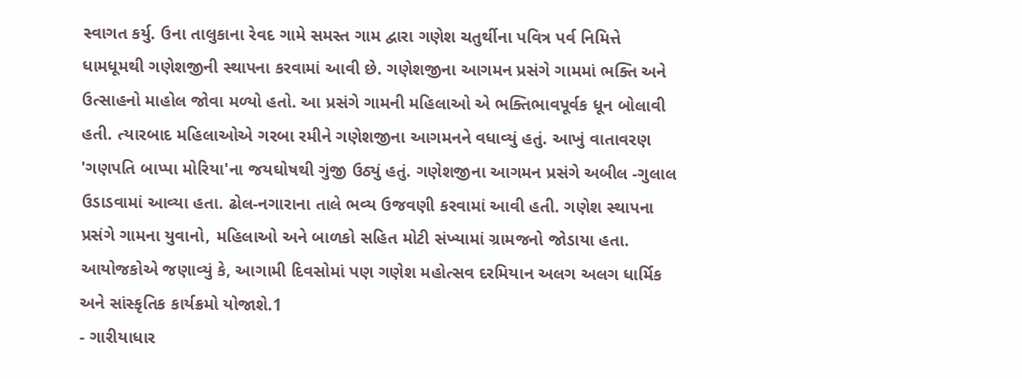સ્વાગત કર્યુ. ઉના તાલુકાના રેવદ ગામે સમસ્ત ગામ દ્વારા ગણેશ ચતુર્થીના પવિત્ર પર્વ નિમિત્તે ધામધૂમથી ગણેશજીની સ્થાપના કરવામાં આવી છે. ગણેશજીના આગમન પ્રસંગે ગામમાં ભક્તિ અને ઉત્સાહનો માહોલ જોવા મળ્યો હતો. આ પ્રસંગે ગામની મહિલાઓ એ ભક્તિભાવપૂર્વક ધૂન બોલાવી હતી. ત્યારબાદ મહિલાઓએ ગરબા રમીને ગણેશજીના આગમનને વધાવ્યું હતું. આખું વાતાવરણ 'ગણપતિ બાપ્પા મોરિયા'ના જયઘોષથી ગુંજી ઉઠ્યું હતું. ગણેશજીના આગમન પ્રસંગે અબીલ -ગુલાલ ઉડાડવામાં આવ્યા હતા. ઢોલ-નગારાના તાલે ભવ્ય ઉજવણી કરવામાં આવી હતી. ગણેશ સ્થાપના પ્રસંગે ગામના યુવાનો, મહિલાઓ અને બાળકો સહિત મોટી સંખ્યામાં ગ્રામજનો જોડાયા હતા. આયોજકોએ જણાવ્યું કે, આગામી દિવસોમાં પણ ગણેશ મહોત્સવ દરમિયાન અલગ અલગ ધાર્મિક અને સાંસ્કૃતિક કાર્યક્રમો યોજાશે.1
- ગારીયાધાર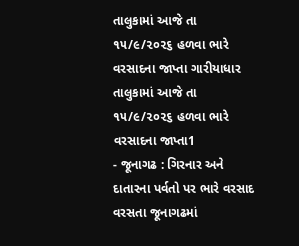તાલુકામાં આજે તા ૧૫/૯/૨૦૨૬ હળવા ભારે વરસાદના જાપ્તા ગારીયાધાર તાલુકામાં આજે તા ૧૫/૯/૨૦૨૬ હળવા ભારે વરસાદના જાપ્તા1
- જૂનાગઢ : ગિરનાર અને દાતારના પર્વતો પર ભારે વરસાદ વરસતા જૂનાગઢમાં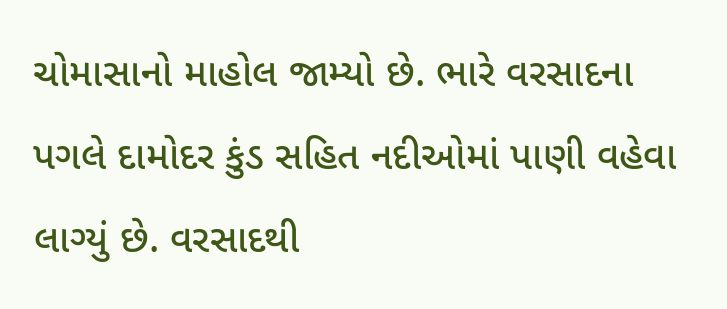ચોમાસાનો માહોલ જામ્યો છે. ભારે વરસાદના પગલે દામોદર કુંડ સહિત નદીઓમાં પાણી વહેવા લાગ્યું છે. વરસાદથી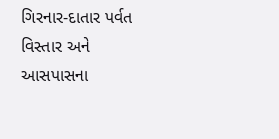ગિરનાર-દાતાર પર્વત વિસ્તાર અને આસપાસના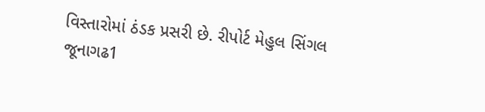વિસ્તારોમાં ઠંડક પ્રસરી છે. રીપોર્ટ મેહુલ સિંગલ જૂનાગઢ1